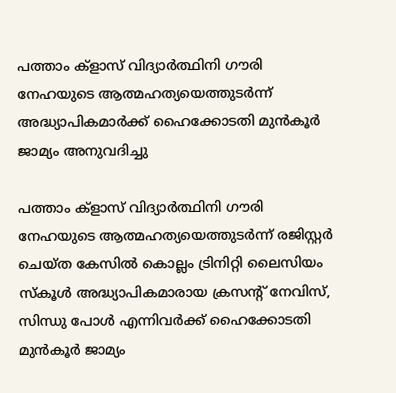പത്താം ക്ളാസ് വിദ്യാർത്ഥിനി ഗൗരി നേഹയുടെ ആത്മഹത്യയെത്തുടർന്ന് അദ്ധ്യാപികമാർക്ക് ഹൈക്കോടതി മുൻകൂർ ജാമ്യം അനുവദിച്ചു

പത്താം ക്ളാസ് വിദ്യാർത്ഥിനി ഗൗരി നേഹയുടെ ആത്മഹത്യയെത്തുടർന്ന് രജിസ്റ്റർ ചെയ്ത കേസിൽ കൊല്ലം ട്രിനിറ്റി ലൈസിയം സ്കൂൾ അദ്ധ്യാപികമാരായ ക്രസന്റ് നേവിസ്, സിന്ധു പോൾ എന്നിവർക്ക് ഹൈക്കോടതി മുൻകൂർ ജാമ്യം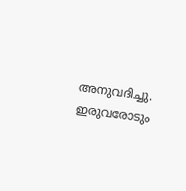അനുവദിച്ചു. ഇരുവരോടും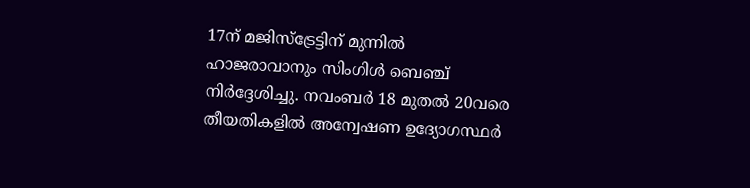17ന് മജിസ്ട്രേട്ടിന് മുന്നിൽ ഹാജരാവാനും സിംഗിൾ ബെഞ്ച് നിർദ്ദേശിച്ചു. നവംബർ 18 മുതൽ 20വരെ തീയതികളിൽ അന്വേഷണ ഉദ്യോഗസ്ഥർ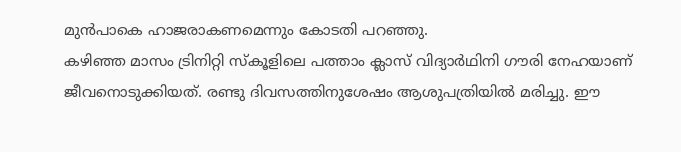മുൻപാകെ ഹാജരാകണമെന്നും കോടതി പറഞ്ഞു.
കഴിഞ്ഞ മാസം ട്രിനിറ്റി സ്കൂളിലെ പത്താം ക്ലാസ് വിദ്യാർഥിനി ഗൗരി നേഹയാണ് ജീവനൊടുക്കിയത്. രണ്ടു ദിവസത്തിനുശേഷം ആശുപത്രിയിൽ മരിച്ചു. ഈ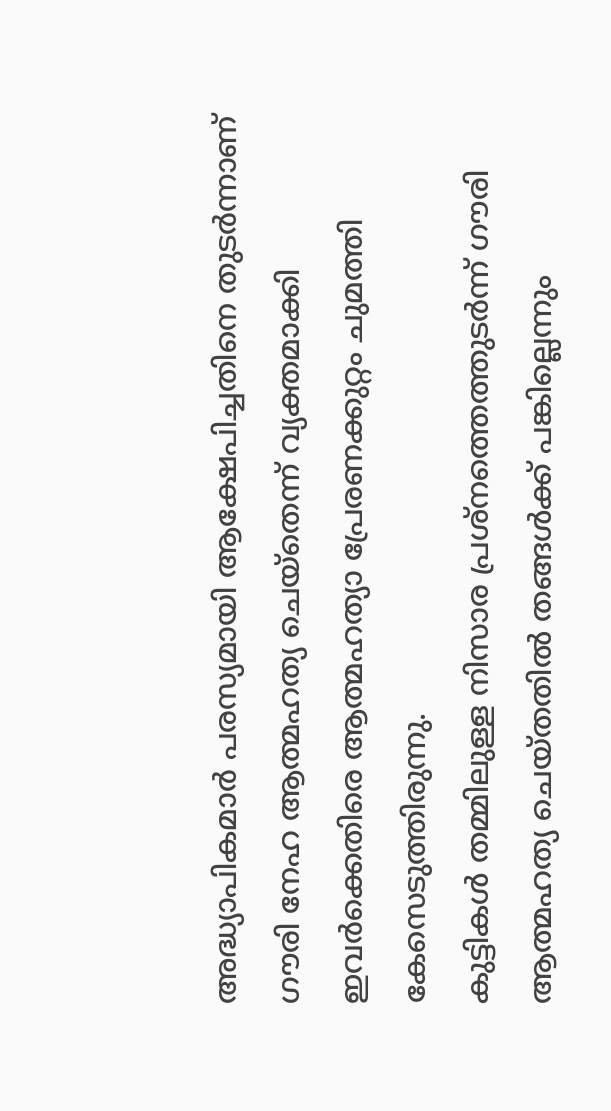അദ്ധ്യാപികമാർ പരസ്യമായി ആക്ഷേപിച്ചതിനെ തുടർന്നാണ് ഗൗരി നേഹ ആത്മഹത്യ ചെയ്തെന്ന് വ്യക്തമാക്കി ഇവർക്കെതിരെ ആത്മഹത്യാ പ്രേരണക്കുറ്റം ചുമത്തി കേസെടുത്തിരുന്നു.
കുട്ടികൾ തമ്മിലുള്ള നിസാര പ്രശ്നത്തെത്തുടർന്ന് ഗൗരി ആത്മഹത്യ ചെയ്തതിൽ തങ്ങൾക്ക് പങ്കില്ലെന്നും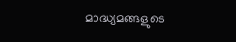മാദ്ധ്യമങ്ങളുടെ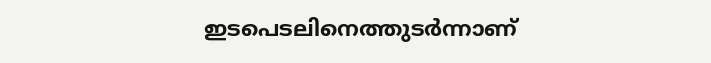ഇടപെടലിനെത്തുടർന്നാണ്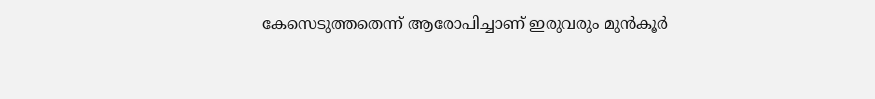കേസെടുത്തതെന്ന് ആരോപിച്ചാണ് ഇരുവരും മുൻകൂർ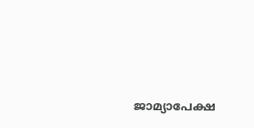ജാമ്യാപേക്ഷ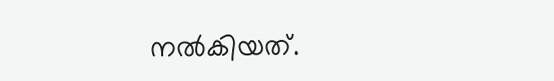നൽകിയത്.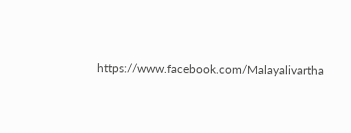https://www.facebook.com/Malayalivartha